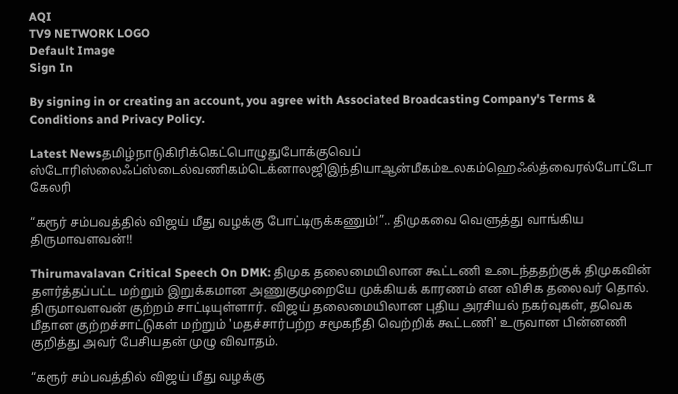AQI
TV9 NETWORK LOGO
Default Image
Sign In

By signing in or creating an account, you agree with Associated Broadcasting Company's Terms & Conditions and Privacy Policy.

Latest Newsதமிழ்நாடுகிரிக்கெட்பொழுதுபோக்குவெப் ஸ்டோரிஸ்லைஃப்ஸ்டைல்வணிகம்டெக்னாலஜிஇந்தியாஆன்மீகம்உலகம்ஹெஃல்த்வைரல்போட்டோ கேலரி

“கரூர் சம்பவத்தில் விஜய் மீது வழக்கு போட்டிருக்கணும்!”.. திமுகவை வெளுத்து வாங்கிய திருமாவளவன்!!

Thirumavalavan Critical Speech On DMK: திமுக தலைமையிலான கூட்டணி உடைந்ததற்குக் திமுகவின் தளர்த்தப்பட்ட மற்றும் இறுக்கமான அணுகுமுறையே முக்கியக் காரணம் என விசிக தலைவர் தொல். திருமாவளவன் குற்றம் சாட்டியுள்ளார். விஜய் தலைமையிலான புதிய அரசியல் நகர்வுகள், தவெக மீதான குற்றச்சாட்டுகள் மற்றும் 'மதச்சார்பற்ற சமூகநீதி வெற்றிக் கூட்டணி' உருவான பின்னணி குறித்து அவர் பேசியதன் முழு விவாதம்.

“கரூர் சம்பவத்தில் விஜய் மீது வழக்கு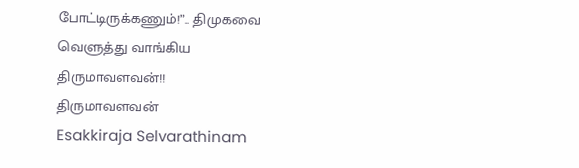போட்டிருக்கணும்!”.. திமுகவை வெளுத்து வாங்கிய திருமாவளவன்!!
திருமாவளவன்
Esakkiraja Selvarathinam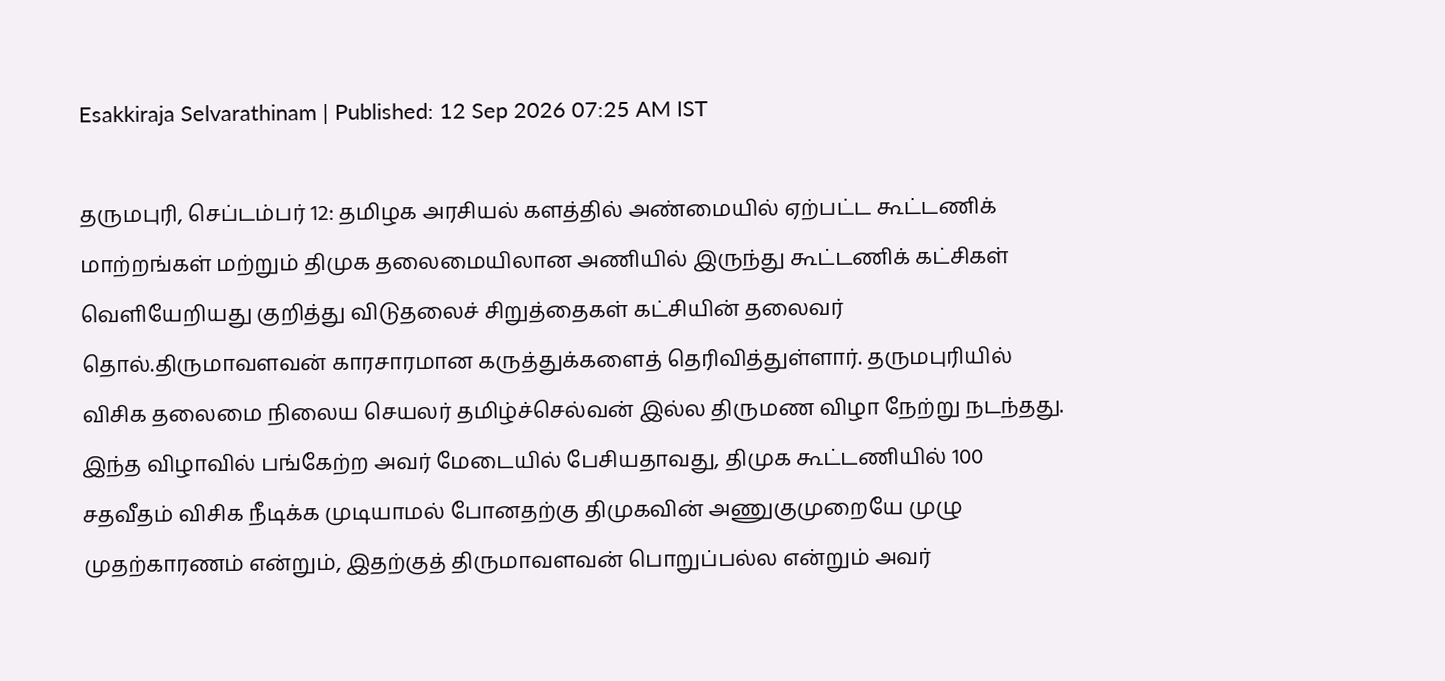Esakkiraja Selvarathinam | Published: 12 Sep 2026 07:25 AM IST

தருமபுரி, செப்டம்பர் 12: தமிழக அரசியல் களத்தில் அண்மையில் ஏற்பட்ட கூட்டணிக் மாற்றங்கள் மற்றும் திமுக தலைமையிலான அணியில் இருந்து கூட்டணிக் கட்சிகள் வெளியேறியது குறித்து விடுதலைச் சிறுத்தைகள் கட்சியின் தலைவர் தொல்.திருமாவளவன் காரசாரமான கருத்துக்களைத் தெரிவித்துள்ளார். தருமபுரியில் விசிக தலைமை நிலைய செயலர் தமிழ்ச்செல்வன் இல்ல திருமண விழா நேற்று நடந்தது. இந்த விழாவில் பங்கேற்ற அவர் மேடையில் பேசியதாவது, திமுக கூட்டணியில் 100 சதவீதம் விசிக நீடிக்க முடியாமல் போனதற்கு திமுகவின் அணுகுமுறையே முழு முதற்காரணம் என்றும், இதற்குத் திருமாவளவன் பொறுப்பல்ல என்றும் அவர்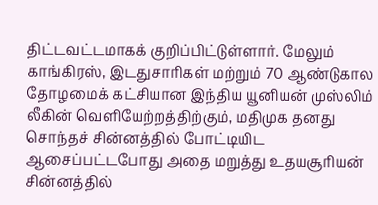திட்டவட்டமாகக் குறிப்பிட்டுள்ளார். மேலும் காங்கிரஸ், இடதுசாரிகள் மற்றும் 70 ஆண்டுகால தோழமைக் கட்சியான இந்திய யூனியன் முஸ்லிம் லீகின் வெளியேற்றத்திற்கும், மதிமுக தனது சொந்தச் சின்னத்தில் போட்டியிட ஆசைப்பட்டபோது அதை மறுத்து உதயசூரியன் சின்னத்தில்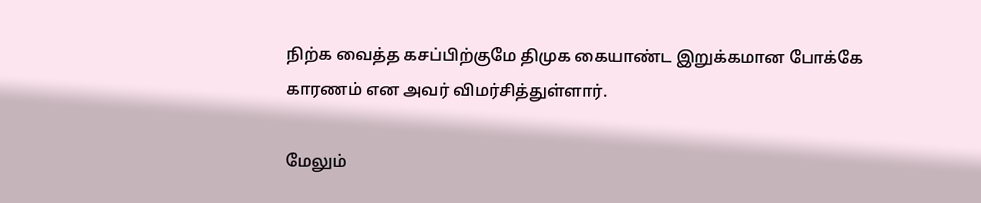நிற்க வைத்த கசப்பிற்குமே திமுக கையாண்ட இறுக்கமான போக்கே காரணம் என அவர் விமர்சித்துள்ளார்.

மேலும்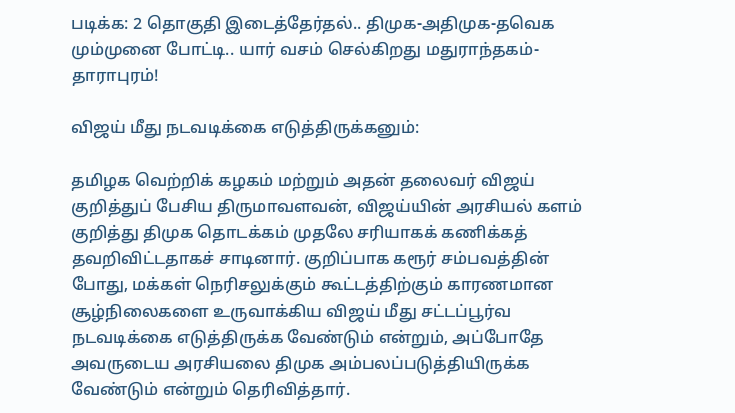படிக்க: 2 தொகுதி இடைத்தேர்தல்.. திமுக-அதிமுக-தவெக மும்முனை போட்டி.. யார் வசம் செல்கிறது மதுராந்தகம்- தாராபுரம்!

விஜய் மீது நடவடிக்கை எடுத்திருக்கனும்:

தமிழக வெற்றிக் கழகம் மற்றும் அதன் தலைவர் விஜய் குறித்துப் பேசிய திருமாவளவன், விஜய்யின் அரசியல் களம் குறித்து திமுக தொடக்கம் முதலே சரியாகக் கணிக்கத் தவறிவிட்டதாகச் சாடினார். குறிப்பாக கரூர் சம்பவத்தின் போது, மக்கள் நெரிசலுக்கும் கூட்டத்திற்கும் காரணமான சூழ்நிலைகளை உருவாக்கிய விஜய் மீது சட்டப்பூர்வ நடவடிக்கை எடுத்திருக்க வேண்டும் என்றும், அப்போதே அவருடைய அரசியலை திமுக அம்பலப்படுத்தியிருக்க வேண்டும் என்றும் தெரிவித்தார்.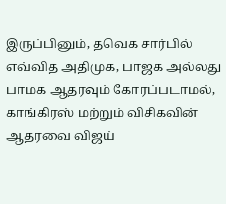இருப்பினும், தவெக சார்பில் எவ்வித அதிமுக, பாஜக அல்லது பாமக ஆதரவும் கோரப்படாமல், காங்கிரஸ் மற்றும் விசிகவின் ஆதரவை விஜய்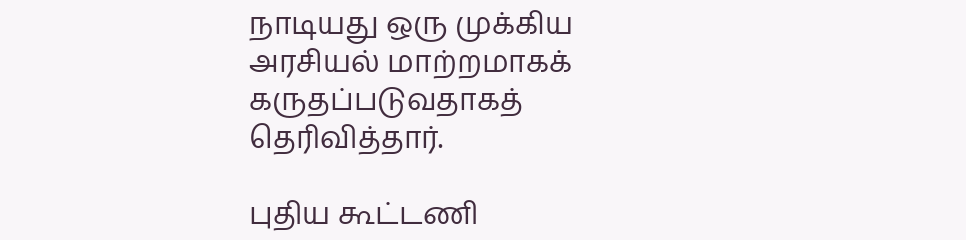நாடியது ஒரு முக்கிய அரசியல் மாற்றமாகக் கருதப்படுவதாகத் தெரிவித்தார்.

புதிய கூட்டணி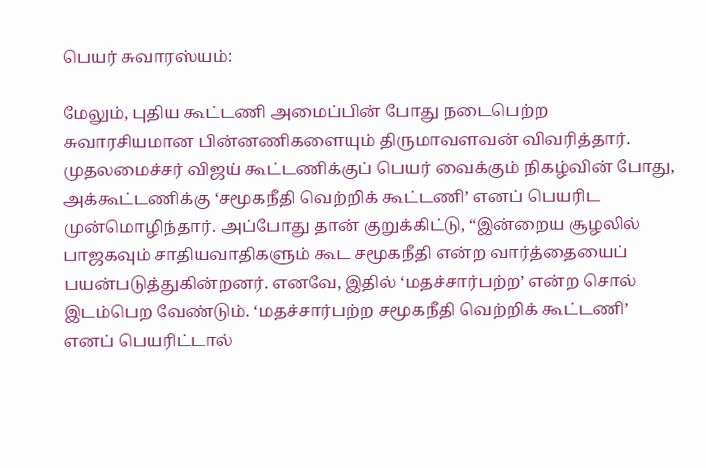பெயர் சுவாரஸ்யம்:

மேலும், புதிய கூட்டணி அமைப்பின் போது நடைபெற்ற சுவாரசியமான பின்னணிகளையும் திருமாவளவன் விவரித்தார். முதலமைச்சர் விஜய் கூட்டணிக்குப் பெயர் வைக்கும் நிகழ்வின் போது, அக்கூட்டணிக்கு ‘சமூகநீதி வெற்றிக் கூட்டணி’ எனப் பெயரிட முன்மொழிந்தார். அப்போது தான் குறுக்கிட்டு, “இன்றைய சூழலில் பாஜகவும் சாதியவாதிகளும் கூட சமூகநீதி என்ற வார்த்தையைப் பயன்படுத்துகின்றனர். எனவே, இதில் ‘மதச்சார்பற்ற’ என்ற சொல் இடம்பெற வேண்டும். ‘மதச்சார்பற்ற சமூகநீதி வெற்றிக் கூட்டணி’ எனப் பெயரிட்டால்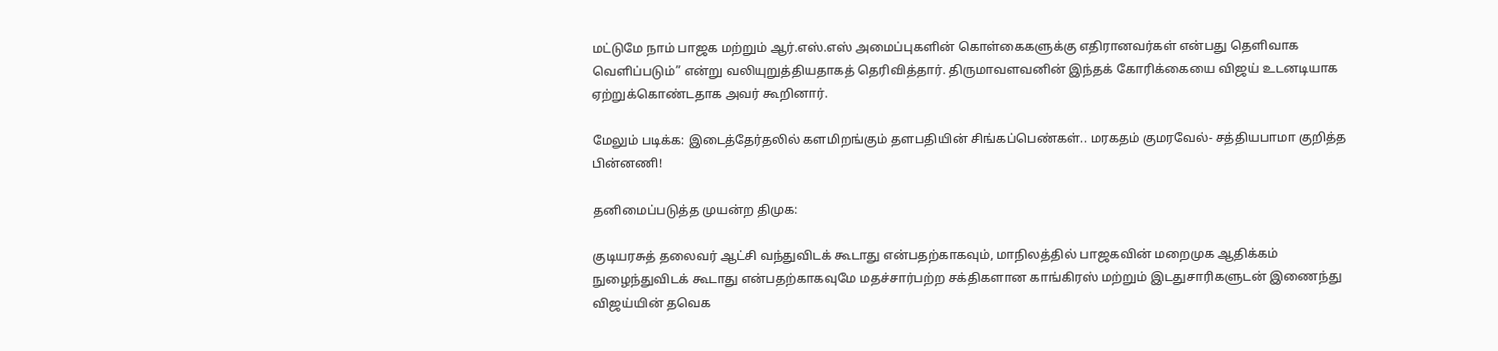மட்டுமே நாம் பாஜக மற்றும் ஆர்.எஸ்.எஸ் அமைப்புகளின் கொள்கைகளுக்கு எதிரானவர்கள் என்பது தெளிவாக வெளிப்படும்” என்று வலியுறுத்தியதாகத் தெரிவித்தார். திருமாவளவனின் இந்தக் கோரிக்கையை விஜய் உடனடியாக ஏற்றுக்கொண்டதாக அவர் கூறினார்.

மேலும் படிக்க: இடைத்தேர்தலில் களமிறங்கும் தளபதியின் சிங்கப்பெண்கள்.. மரகதம் குமரவேல்- சத்தியபாமா குறித்த பின்னணி!

தனிமைப்படுத்த முயன்ற திமுக:

குடியரசுத் தலைவர் ஆட்சி வந்துவிடக் கூடாது என்பதற்காகவும், மாநிலத்தில் பாஜகவின் மறைமுக ஆதிக்கம் நுழைந்துவிடக் கூடாது என்பதற்காகவுமே மதச்சார்பற்ற சக்திகளான காங்கிரஸ் மற்றும் இடதுசாரிகளுடன் இணைந்து விஜய்யின் தவெக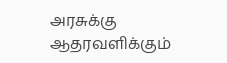அரசுக்கு ஆதரவளிக்கும்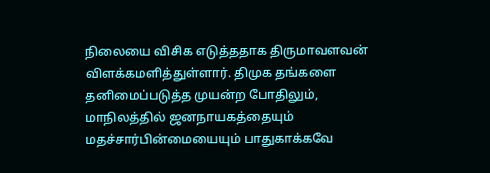நிலையை விசிக எடுத்ததாக திருமாவளவன் விளக்கமளித்துள்ளார். திமுக தங்களை தனிமைப்படுத்த முயன்ற போதிலும், மாநிலத்தில் ஜனநாயகத்தையும் மதச்சார்பின்மையையும் பாதுகாக்கவே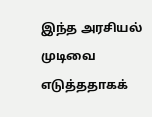இந்த அரசியல் முடிவை எடுத்ததாகக்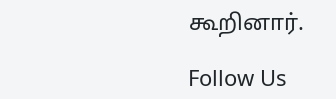கூறினார்.

Follow Us